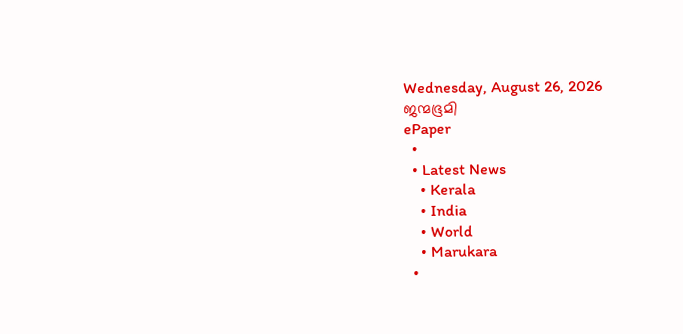Wednesday, August 26, 2026
ജന്മഭൂമി
ePaper
  •
  • Latest News
    • Kerala
    • India
    • World
    • Marukara
  •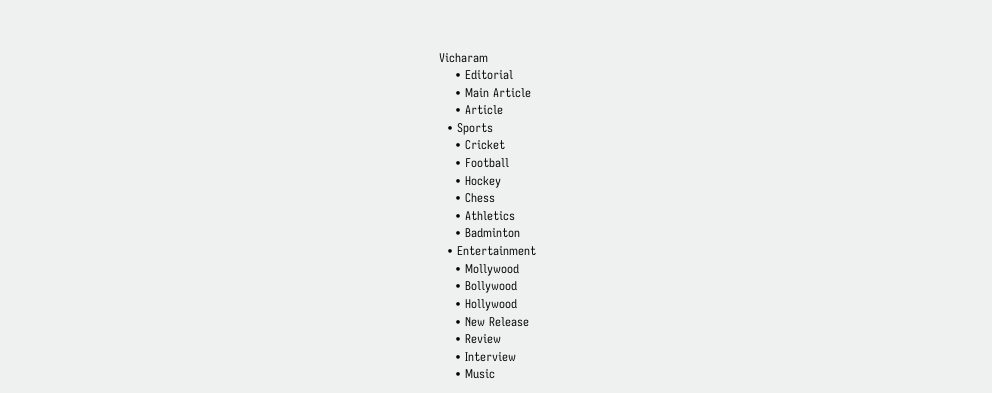Vicharam
    • Editorial
    • Main Article
    • Article
  • Sports
    • Cricket
    • Football
    • Hockey
    • Chess
    • Athletics
    • Badminton
  • Entertainment
    • Mollywood
    • Bollywood
    • Hollywood
    • New Release
    • Review
    • Interview
    • Music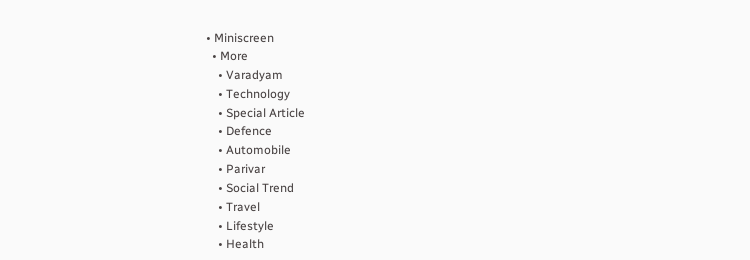• Miniscreen
  • More
    • Varadyam
    • Technology
    • Special Article
    • Defence
    • Automobile
    • Parivar
    • Social Trend
    • Travel
    • Lifestyle
    • Health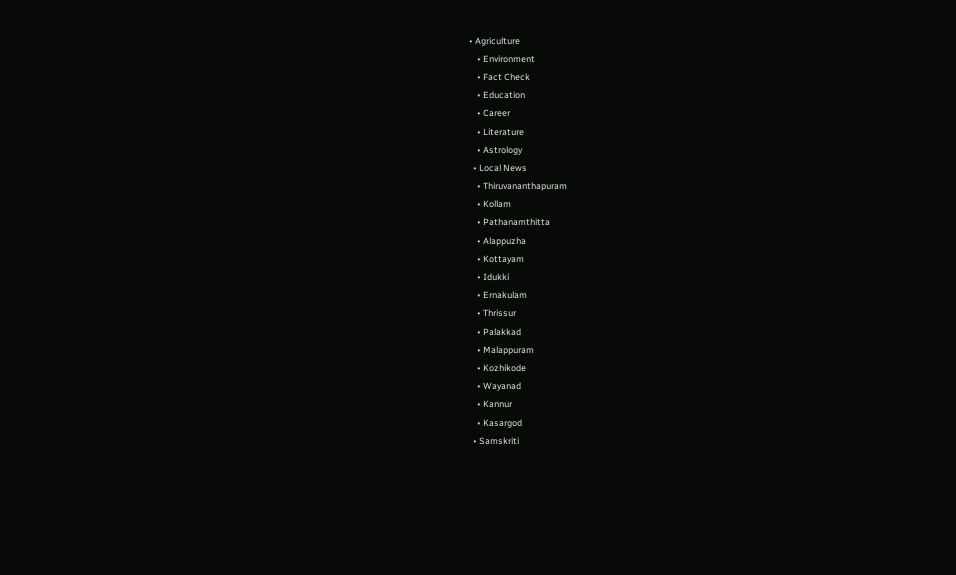• Agriculture
    • Environment
    • Fact Check
    • Education
    • Career
    • Literature
    • Astrology
  • Local News
    • Thiruvananthapuram
    • Kollam
    • Pathanamthitta
    • Alappuzha
    • Kottayam
    • Idukki
    • Ernakulam
    • Thrissur
    • Palakkad
    • Malappuram
    • Kozhikode
    • Wayanad
    • Kannur
    • Kasargod
  • Samskriti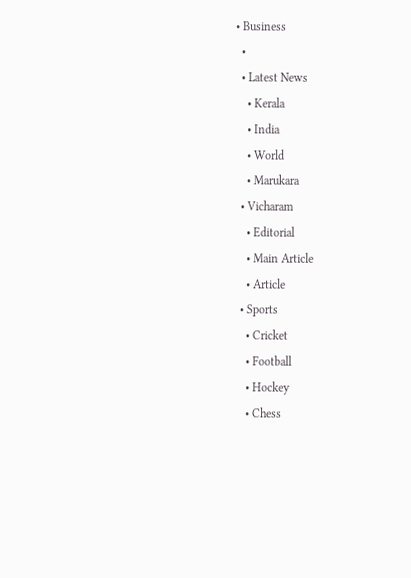• Business
  •
  • Latest News
    • Kerala
    • India
    • World
    • Marukara
  • Vicharam
    • Editorial
    • Main Article
    • Article
  • Sports
    • Cricket
    • Football
    • Hockey
    • Chess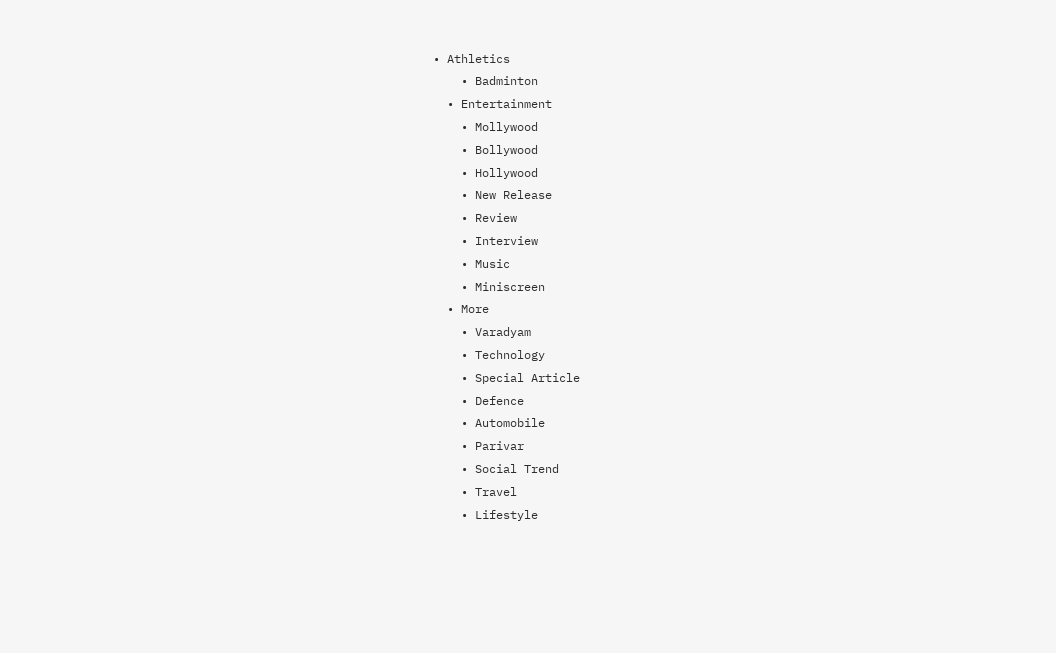• Athletics
    • Badminton
  • Entertainment
    • Mollywood
    • Bollywood
    • Hollywood
    • New Release
    • Review
    • Interview
    • Music
    • Miniscreen
  • More
    • Varadyam
    • Technology
    • Special Article
    • Defence
    • Automobile
    • Parivar
    • Social Trend
    • Travel
    • Lifestyle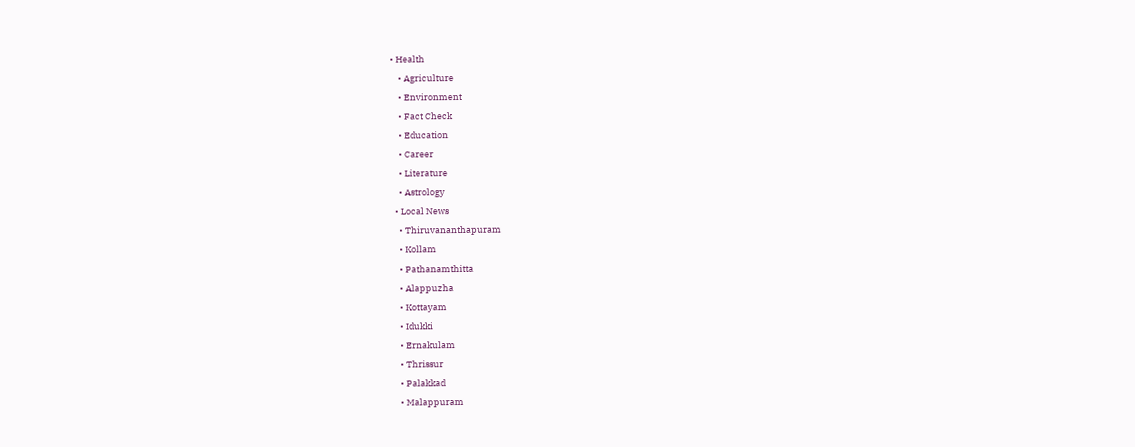• Health
    • Agriculture
    • Environment
    • Fact Check
    • Education
    • Career
    • Literature
    • Astrology
  • Local News
    • Thiruvananthapuram
    • Kollam
    • Pathanamthitta
    • Alappuzha
    • Kottayam
    • Idukki
    • Ernakulam
    • Thrissur
    • Palakkad
    • Malappuram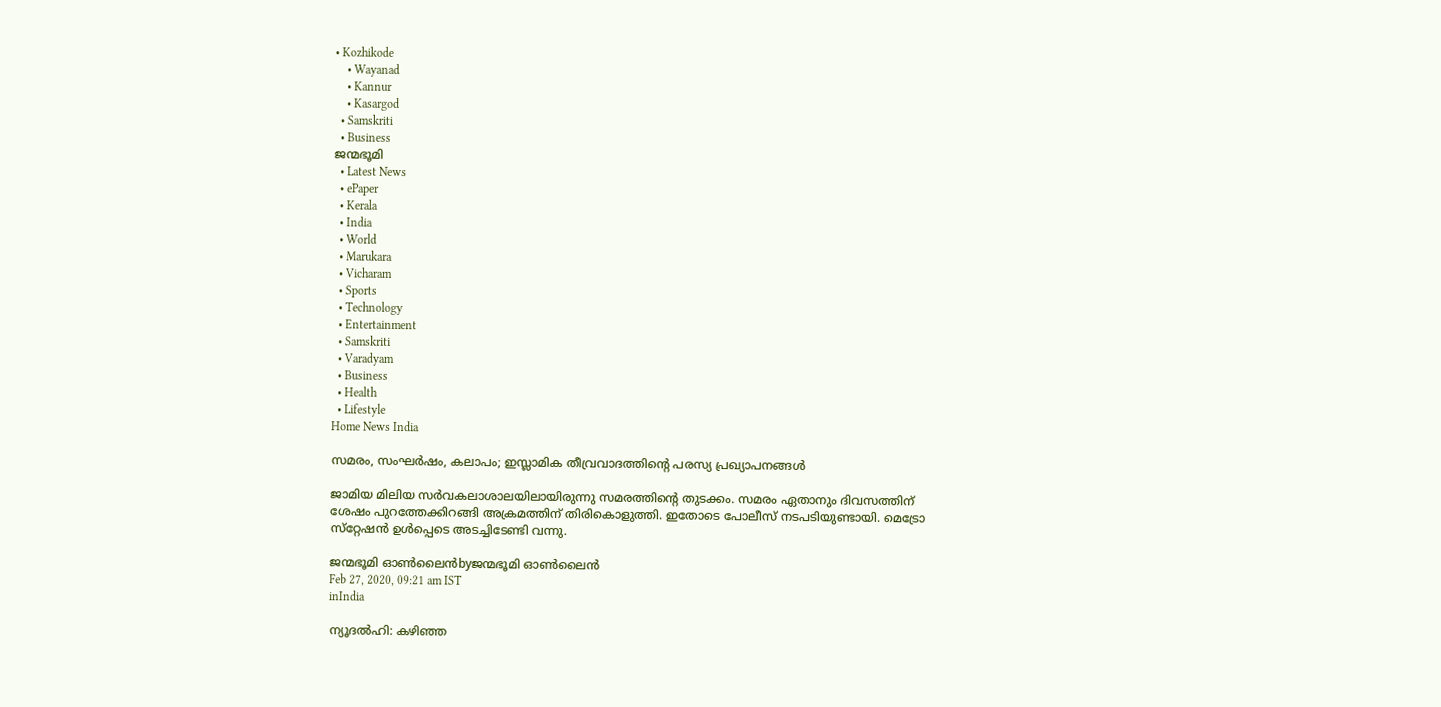• Kozhikode
    • Wayanad
    • Kannur
    • Kasargod
  • Samskriti
  • Business
ജന്മഭൂമി
  • Latest News
  • ePaper
  • Kerala
  • India
  • World
  • Marukara
  • Vicharam
  • Sports
  • Technology
  • Entertainment
  • Samskriti
  • Varadyam
  • Business
  • Health
  • Lifestyle
Home News India

സമരം, സംഘര്‍ഷം, കലാപം; ഇസ്ലാമിക തീവ്രവാദത്തിന്റെ പരസ്യ പ്രഖ്യാപനങ്ങള്‍

ജാമിയ മിലിയ സര്‍വകലാശാലയിലായിരുന്നു സമരത്തിന്റെ തുടക്കം. സമരം ഏതാനും ദിവസത്തിന് ശേഷം പുറത്തേക്കിറങ്ങി അക്രമത്തിന് തിരികൊളുത്തി. ഇതോടെ പോലീസ് നടപടിയുണ്ടായി. മെട്രോ സ്‌റ്റേഷന്‍ ഉള്‍പ്പെടെ അടച്ചിടേണ്ടി വന്നു.

ജന്മഭൂമി ഓണ്‍ലൈന്‍byജന്മഭൂമി ഓണ്‍ലൈന്‍
Feb 27, 2020, 09:21 am IST
inIndia

ന്യൂദല്‍ഹി: കഴിഞ്ഞ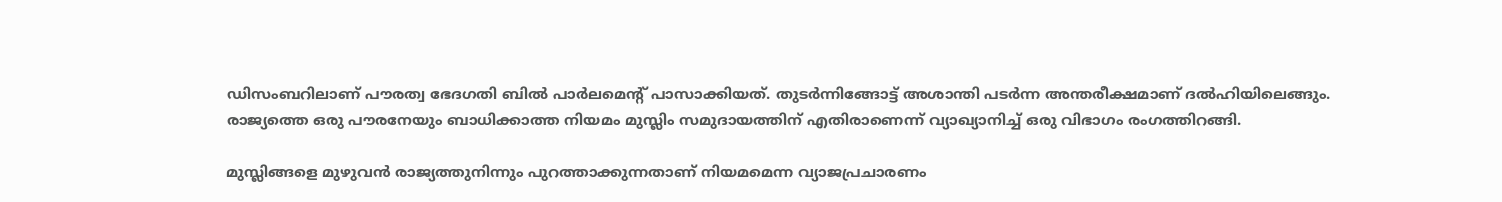ഡിസംബറിലാണ് പൗരത്വ ഭേദഗതി ബില്‍ പാര്‍ലമെന്റ് പാസാക്കിയത്. തുടര്‍ന്നിങ്ങോട്ട് അശാന്തി പടര്‍ന്ന അന്തരീക്ഷമാണ് ദല്‍ഹിയിലെങ്ങും.  രാജ്യത്തെ ഒരു പൗരനേയും ബാധിക്കാത്ത നിയമം മുസ്ലിം സമുദായത്തിന് എതിരാണെന്ന് വ്യാഖ്യാനിച്ച് ഒരു വിഭാഗം രംഗത്തിറങ്ങി.

മുസ്ലിങ്ങളെ മുഴുവന്‍ രാജ്യത്തുനിന്നും പുറത്താക്കുന്നതാണ് നിയമമെന്ന വ്യാജപ്രചാരണം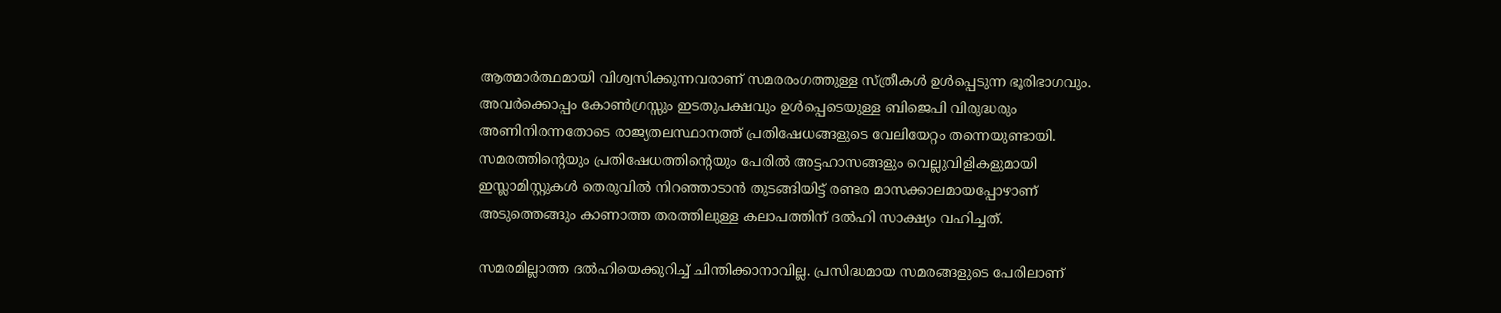ആത്മാര്‍ത്ഥമായി വിശ്വസിക്കുന്നവരാണ് സമരരംഗത്തുള്ള സ്ത്രീകള്‍ ഉള്‍പ്പെടുന്ന ഭൂരിഭാഗവും. അവര്‍ക്കൊപ്പം കോണ്‍ഗ്രസ്സും ഇടതുപക്ഷവും ഉള്‍പ്പെടെയുള്ള ബിജെപി വിരുദ്ധരും അണിനിരന്നതോടെ രാജ്യതലസ്ഥാനത്ത് പ്രതിഷേധങ്ങളുടെ വേലിയേറ്റം തന്നെയുണ്ടായി. സമരത്തിന്റെയും പ്രതിഷേധത്തിന്റെയും പേരില്‍ അട്ടഹാസങ്ങളും വെല്ലുവിളികളുമായി ഇസ്ലാമിസ്റ്റുകള്‍ തെരുവില്‍ നിറഞ്ഞാടാന്‍ തുടങ്ങിയിട്ട് രണ്ടര മാസക്കാലമായപ്പോഴാണ് അടുത്തെങ്ങും കാണാത്ത തരത്തിലുള്ള കലാപത്തിന് ദല്‍ഹി സാക്ഷ്യം വഹിച്ചത്.

സമരമില്ലാത്ത ദല്‍ഹിയെക്കുറിച്ച് ചിന്തിക്കാനാവില്ല. പ്രസിദ്ധമായ സമരങ്ങളുടെ പേരിലാണ്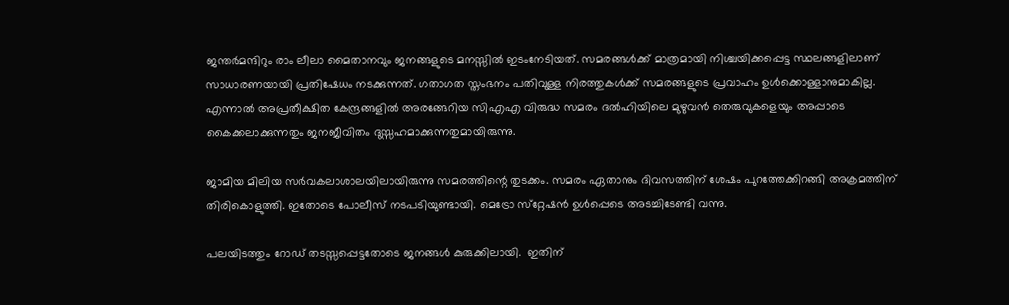ജന്തര്‍മന്ദിറും രാം ലീലാ മൈതാനവും ജനങ്ങളുടെ മനസ്സില്‍ ഇടംനേടിയത്. സമരങ്ങള്‍ക്ക് മാത്രമായി നിശ്ചയിക്കപ്പെട്ട സ്ഥലങ്ങളിലാണ് സാധാരണയായി പ്രതിഷേധം നടക്കുന്നത്. ഗതാഗത സ്തംഭനം പതിവുള്ള നിരത്തുകള്‍ക്ക് സമരങ്ങളുടെ പ്രവാഹം ഉള്‍ക്കൊള്ളാനുമാകില്ല. എന്നാല്‍ അപ്രതീക്ഷിത കേന്ദ്രങ്ങളില്‍ അരങ്ങേറിയ സിഎഎ വിരുദ്ധ സമരം ദല്‍ഹിയിലെ മുഴുവന്‍ തെരുവുകളെയും അപ്പാടെ കൈക്കലാക്കുന്നതും ജനജീവിതം ദുസ്സഹമാക്കുന്നതുമായിരുന്നു.

ജാമിയ മിലിയ സര്‍വകലാശാലയിലായിരുന്നു സമരത്തിന്റെ തുടക്കം. സമരം ഏതാനും ദിവസത്തിന് ശേഷം പുറത്തേക്കിറങ്ങി അക്രമത്തിന് തിരികൊളുത്തി. ഇതോടെ പോലീസ് നടപടിയുണ്ടായി. മെട്രോ സ്‌റ്റേഷന്‍ ഉള്‍പ്പെടെ അടച്ചിടേണ്ടി വന്നു.

പലയിടത്തും റോഡ് തടസ്സപ്പെട്ടതോടെ ജനങ്ങള്‍ കുരുക്കിലായി.  ഇതിന്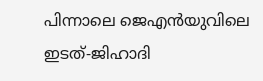പിന്നാലെ ജെഎന്‍യുവിലെ ഇടത്-ജിഹാദി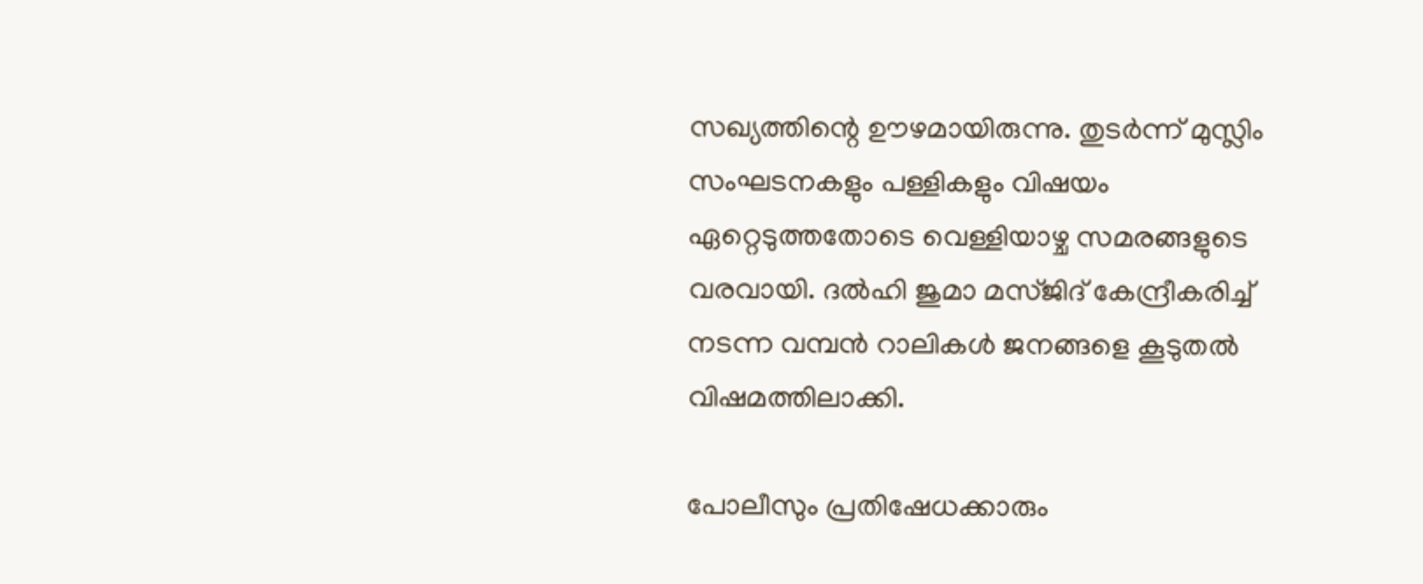സഖ്യത്തിന്റെ ഊഴമായിരുന്നു. തുടര്‍ന്ന് മുസ്ലിം സംഘടനകളും പള്ളികളും വിഷയം ഏറ്റെടുത്തതോടെ വെള്ളിയാഴ്ച സമരങ്ങളുടെ വരവായി. ദല്‍ഹി ജുമാ മസ്ജിദ് കേന്ദ്രീകരിച്ച് നടന്ന വമ്പന്‍ റാലികള്‍ ജനങ്ങളെ കൂടുതല്‍ വിഷമത്തിലാക്കി.

പോലീസും പ്രതിഷേധക്കാരും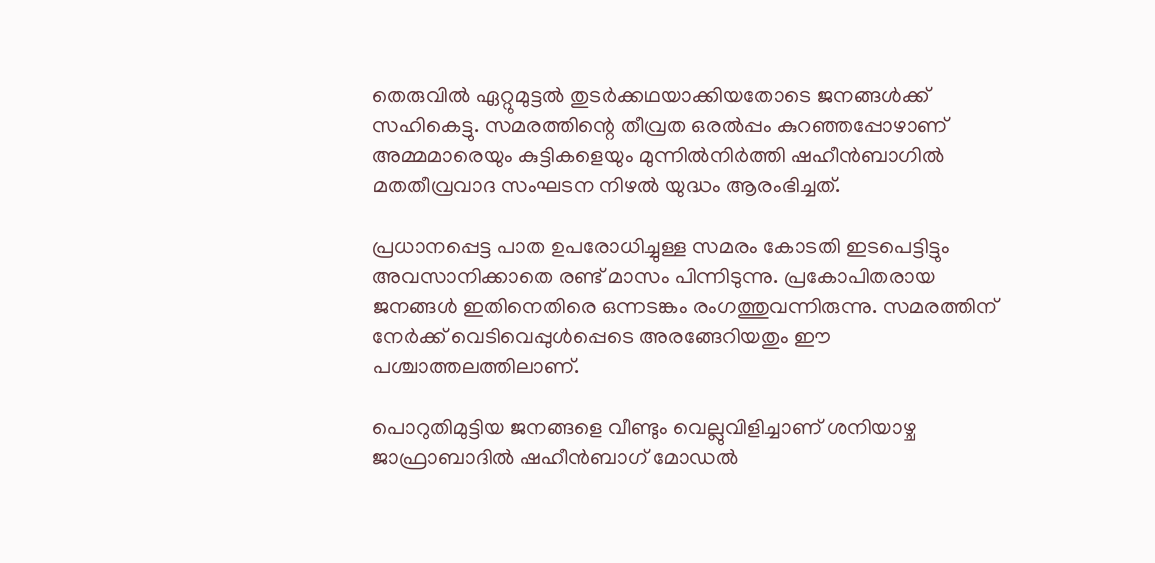തെരുവില്‍ ഏറ്റുമുട്ടല്‍ തുടര്‍ക്കഥയാക്കിയതോടെ ജനങ്ങള്‍ക്ക് സഹികെട്ടു. സമരത്തിന്റെ തീവ്രത ഒരല്‍പ്പം കുറഞ്ഞപ്പോഴാണ് അമ്മമാരെയും കുട്ടികളെയും മുന്നില്‍നിര്‍ത്തി ഷഹീന്‍ബാഗില്‍ മതതീവ്രവാദ സംഘടന നിഴല്‍ യുദ്ധം ആരംഭിച്ചത്.

പ്രധാനപ്പെട്ട പാത ഉപരോധിച്ചുള്ള സമരം കോടതി ഇടപെട്ടിട്ടും അവസാനിക്കാതെ രണ്ട് മാസം പിന്നിടുന്നു. പ്രകോപിതരായ ജനങ്ങള്‍ ഇതിനെതിരെ ഒന്നടങ്കം രംഗത്തുവന്നിരുന്നു. സമരത്തിന് നേര്‍ക്ക് വെടിവെപ്പുള്‍പ്പെടെ അരങ്ങേറിയതും ഈ പശ്ചാത്തലത്തിലാണ്.

പൊറുതിമുട്ടിയ ജനങ്ങളെ വീണ്ടും വെല്ലുവിളിച്ചാണ് ശനിയാഴ്ച ജാഫ്രാബാദില്‍ ഷഹീന്‍ബാഗ് മോഡല്‍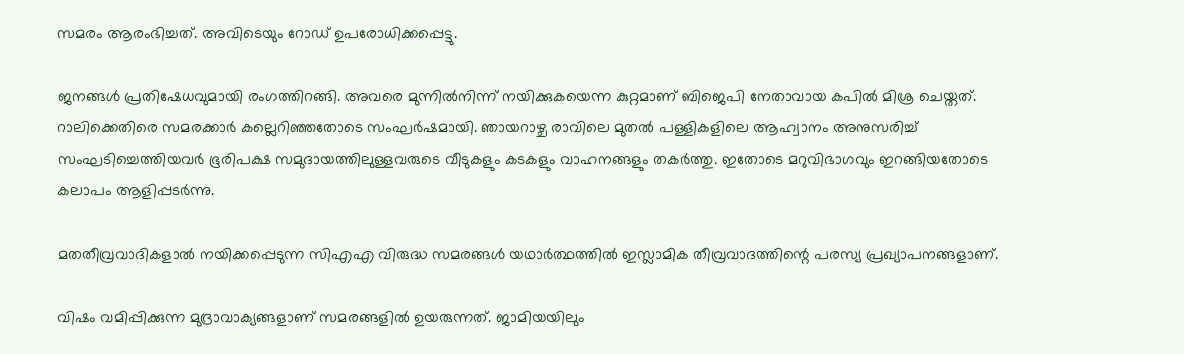സമരം ആരംഭിച്ചത്. അവിടെയും റോഡ് ഉപരോധിക്കപ്പെട്ടു.

ജനങ്ങള്‍ പ്രതിഷേധവുമായി രംഗത്തിറങ്ങി. അവരെ മുന്നില്‍നിന്ന് നയിക്കുകയെന്ന കുറ്റമാണ് ബിജെപി നേതാവായ കപില്‍ മിശ്ര ചെയ്തത്. റാലിക്കെതിരെ സമരക്കാര്‍ കല്ലെറിഞ്ഞതോടെ സംഘര്‍ഷമായി. ഞായറാഴ്ച രാവിലെ മുതല്‍ പള്ളികളിലെ ആഹ്വാനം അനുസരിച്ച് സംഘടിച്ചെത്തിയവര്‍ ഭൂരിപക്ഷ സമുദായത്തിലുള്ളവരുടെ വീടുകളും കടകളും വാഹനങ്ങളും തകര്‍ത്തു. ഇതോടെ മറുവിഭാഗവും ഇറങ്ങിയതോടെ കലാപം ആളിപ്പടര്‍ന്നു.

മതതീവ്രവാദികളാല്‍ നയിക്കപ്പെടുന്ന സിഎഎ വിരുദ്ധ സമരങ്ങള്‍ യഥാര്‍ത്ഥത്തില്‍ ഇസ്ലാമിക തീവ്രവാദത്തിന്റെ പരസ്യ പ്രഖ്യാപനങ്ങളാണ്.

വിഷം വമിപ്പിക്കുന്ന മുദ്രാവാക്യങ്ങളാണ് സമരങ്ങളില്‍ ഉയരുന്നത്. ജാമിയയിലും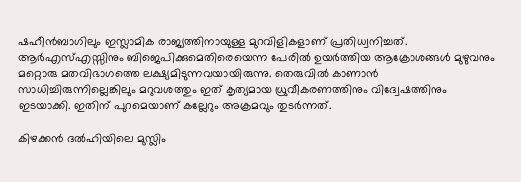ഷഹീന്‍ബാഗിലും ഇസ്ലാമിക രാജ്യത്തിനായുള്ള മുറവിളികളാണ് പ്രതിധ്വനിച്ചത്. ആര്‍എസ്എസ്സിനും ബിജെപിക്കുമെതിരെയെന്ന പേരില്‍ ഉയര്‍ത്തിയ ആക്രോശങ്ങള്‍ മുഴുവനും മറ്റൊരു മതവിഭാഗത്തെ ലക്ഷ്യമിടുന്നവയായിരുന്നു. തെരുവില്‍ കാണാന്‍ സാധിച്ചിരുന്നില്ലെങ്കിലും മറുവശത്തും ഇത് കൃത്യമായ ധ്രുവീകരണത്തിനും വിദ്വേഷത്തിനും ഇടയാക്കി. ഇതിന് പുറമെയാണ് കല്ലേറും അക്രമവും തുടര്‍ന്നത്.

കിഴക്കന്‍ ദല്‍ഹിയിലെ മുസ്ലിം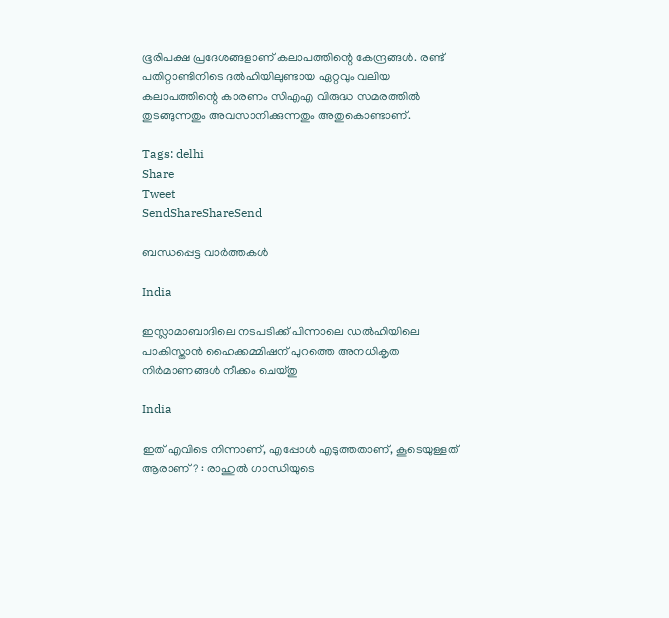ഭൂരിപക്ഷ പ്രദേശങ്ങളാണ് കലാപത്തിന്റെ കേന്ദ്രങ്ങള്‍. രണ്ട് പതിറ്റാണ്ടിനിടെ ദല്‍ഹിയിലുണ്ടായ ഏറ്റവും വലിയ കലാപത്തിന്റെ കാരണം സിഎഎ വിരുദ്ധ സമരത്തില്‍ തുടങ്ങുന്നതും അവസാനിക്കുന്നതും അതുകൊണ്ടാണ്.

Tags: delhi
Share
Tweet
SendShareShareSend

ബന്ധപ്പെട്ട വാര്‍ത്തകള്‍

India

ഇസ്ലാമാബാദിലെ നടപടിക്ക് പിന്നാലെ ഡൽഹിയിലെ പാകിസ്താൻ ഹൈക്കമ്മിഷന് പുറത്തെ അനധികൃത നിർമാണങ്ങൾ നീക്കം ചെയ്തു

India

ഇത് എവിടെ നിന്നാണ്, എപ്പോൾ എടുത്തതാണ്, കൂടെയുള്ളത് ആരാണ് ? : രാഹുൽ ഗാന്ധിയുടെ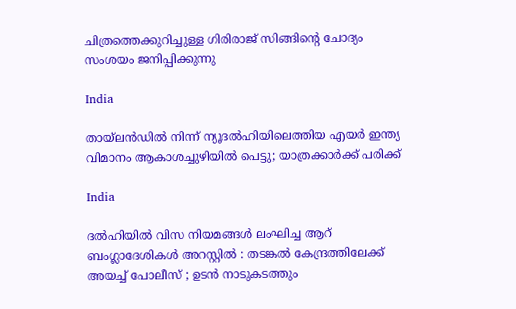ചിത്രത്തെക്കുറിച്ചുള്ള ഗിരിരാജ് സിങ്ങിന്റെ ചോദ്യം സംശയം ജനിപ്പിക്കുന്നു

India

തായ്‌ലൻഡിൽ നിന്ന് ന്യൂദൽഹിയിലെത്തിയ എയർ ഇന്ത്യ വിമാനം ആകാശച്ചുഴിയിൽ പെട്ടു; യാത്രക്കാർക്ക് പരിക്ക്

India

ദൽഹിയിൽ വിസ നിയമങ്ങൾ ലംഘിച്ച ആറ് ബംഗ്ലാദേശികൾ അറസ്റ്റിൽ : തടങ്കൽ കേന്ദ്രത്തിലേക്ക് അയച്ച് പോലീസ് ; ഉടൻ നാടുകടത്തും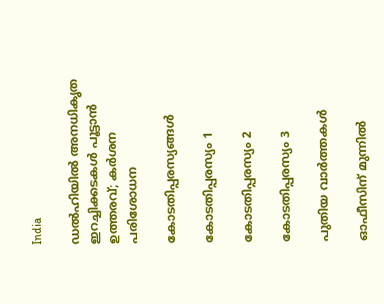India

ഡൽഹിയിൽ അനധികൃത ഇറച്ചിക്കടകൾ പൂട്ടാൻ ഉത്തരവ്; കർശന പരിശോധന

കോടതിപ്പരസ്യങ്ങള്‍

കോടതിപ്പരസ്യം 1

കോടതിപ്പരസ്യം 2

കോടതിപ്പരസ്യം 3

പുതിയ വാര്‍ത്തകള്‍

ഓഫീസിന് മുന്നിൽ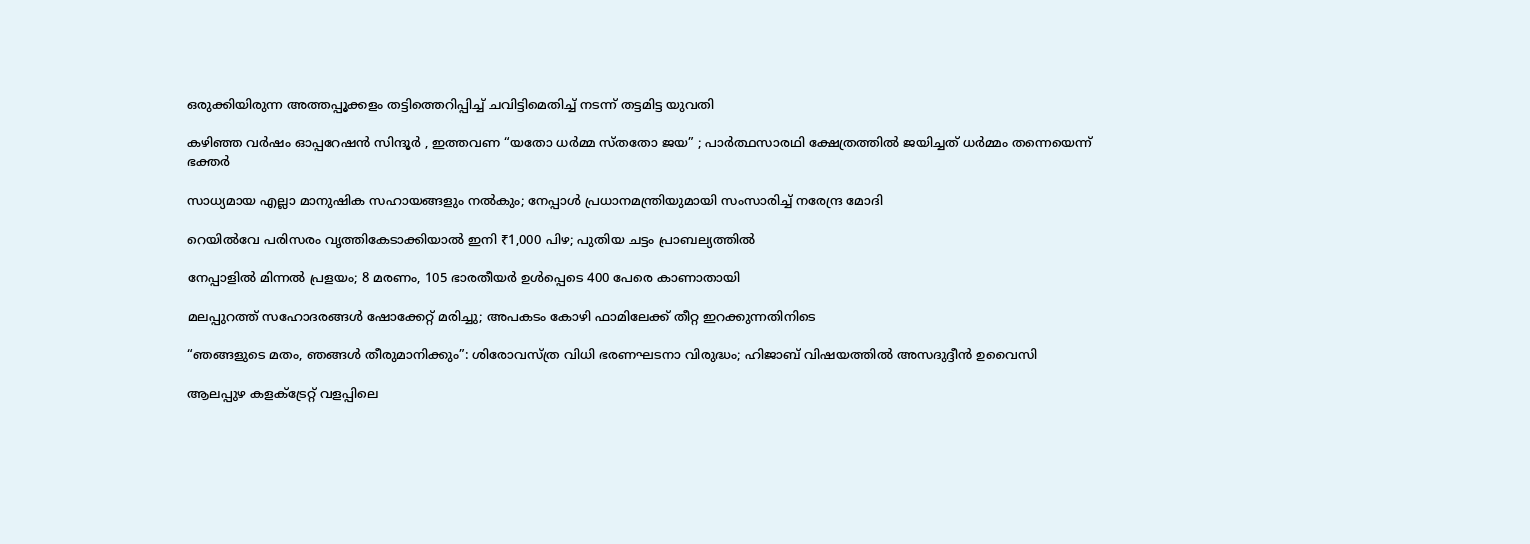ഒരുക്കിയിരുന്ന അത്തപ്പൂക്കളം തട്ടിത്തെറിപ്പിച്ച് ചവിട്ടിമെതിച്ച് നടന്ന് തട്ടമിട്ട യുവതി

കഴിഞ്ഞ വർഷം ഓപ്പറേഷൻ സിന്ദൂർ , ഇത്തവണ “യതോ ധർമ്മ സ്തതോ ജയ” ; പാർത്ഥസാരഥി ക്ഷേത്രത്തിൽ ജയിച്ചത് ധർമ്മം തന്നെയെന്ന് ഭക്തർ

സാധ്യമായ എല്ലാ മാനുഷിക സഹായങ്ങളും നൽകും; നേപ്പാൾ പ്രധാനമന്ത്രിയുമായി സംസാരിച്ച് നരേന്ദ്ര മോദി

റെയിൽവേ പരിസരം വൃത്തികേടാക്കിയാൽ ഇനി ₹1,000 പിഴ; പുതിയ ചട്ടം പ്രാബല്യത്തിൽ

നേപ്പാളിൽ മിന്നല്‍ പ്രളയം; 8 മരണം, 105 ഭാരതീയര്‍ ഉള്‍പ്പെടെ 400 പേരെ കാണാതായി

മലപ്പുറത്ത് സഹോദരങ്ങള്‍ ഷോക്കേറ്റ് മരിച്ചു; അപകടം കോഴി ഫാമിലേക്ക് തീറ്റ ഇറക്കുന്നതിനിടെ

“ഞങ്ങളുടെ മതം, ഞങ്ങൾ തീരുമാനിക്കും”: ശിരോവസ്ത്ര വിധി ഭരണഘടനാ വിരുദ്ധം; ഹിജാബ് വിഷയത്തിൽ അസദുദ്ദീൻ ഉവൈസി

ആലപ്പുഴ കളക്ട്രേറ്റ് വളപ്പിലെ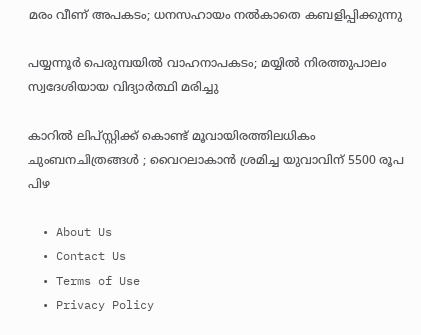മരം വീണ് അപകടം; ധനസഹായം നല്‍കാതെ കബളിപ്പിക്കുന്നു

പയ്യന്നൂർ പെരുമ്പയിൽ വാഹനാപകടം; മയ്യിൽ നിരത്തുപാലം സ്വദേശിയായ വിദ്യാർത്ഥി മരിച്ചു

കാറിൽ ലിപ്സ്റ്റിക്ക് കൊണ്ട് മൂവായിരത്തിലധികം ചുംബനചിത്രങ്ങൾ ; വൈറലാകാൻ ശ്രമിച്ച യുവാവിന് 5500 രൂപ പിഴ

  • About Us
  • Contact Us
  • Terms of Use
  • Privacy Policy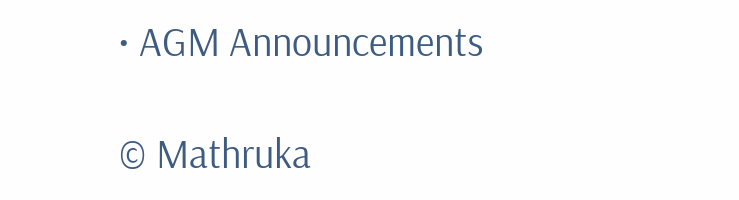• AGM Announcements

© Mathruka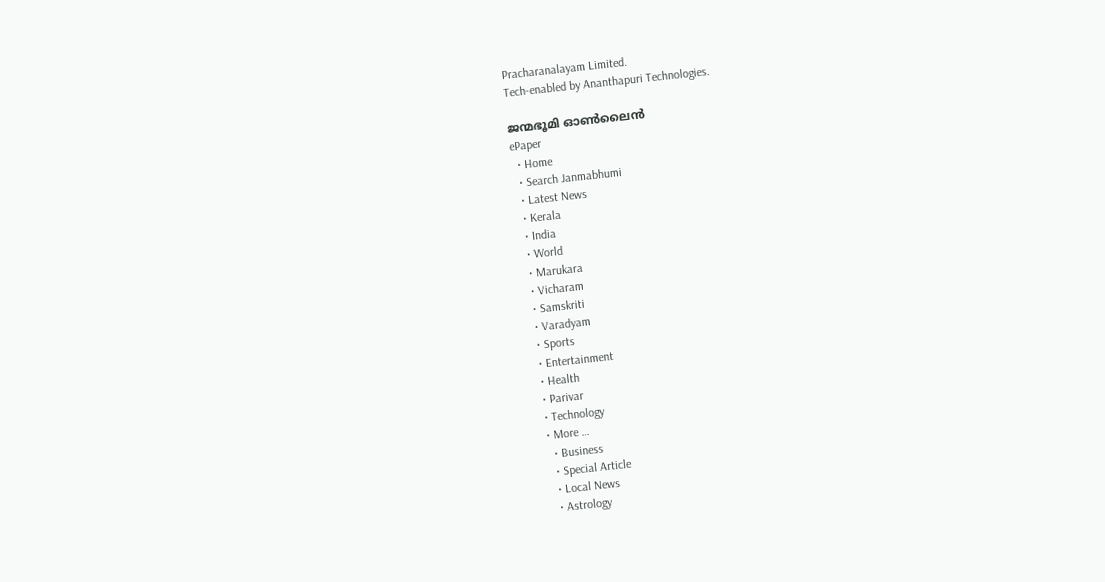Pracharanalayam Limited.
Tech-enabled by Ananthapuri Technologies.

ജന്മഭൂമി ഓണ്‍ലൈന്‍
ePaper
  • Home
  • Search Janmabhumi
  • Latest News
  • Kerala
  • India
  • World
  • Marukara
  • Vicharam
  • Samskriti
  • Varadyam
  • Sports
  • Entertainment
  • Health
  • Parivar
  • Technology
  • More …
    • Business
    • Special Article
    • Local News
    • Astrology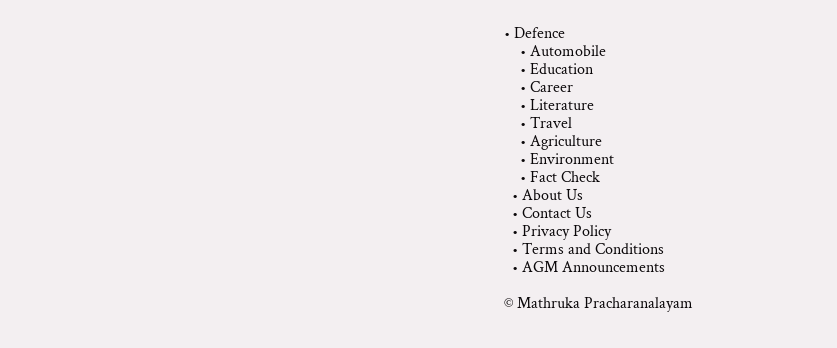• Defence
    • Automobile
    • Education
    • Career
    • Literature
    • Travel
    • Agriculture
    • Environment
    • Fact Check
  • About Us
  • Contact Us
  • Privacy Policy
  • Terms and Conditions
  • AGM Announcements

© Mathruka Pracharanalayam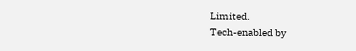Limited.
Tech-enabled by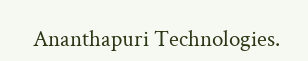Ananthapuri Technologies.